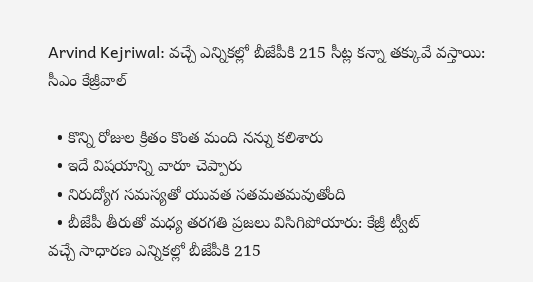Arvind Kejriwal: వచ్చే ఎన్నికల్లో బీజేపీకి 215 సీట్ల కన్నా తక్కువే వస్తాయి: సీఎం కేజ్రీవాల్

  • కొన్ని రోజుల క్రితం కొంత మంది నన్ను కలిశారు
  • ఇదే విషయాన్ని వారూ చెప్పారు
  • నిరుద్యోగ సమస్యతో యువత సతమతమవుతోంది
  • బీజేపీ తీరుతో మధ్య తరగతి ప్రజలు విసిగిపోయారు: కేజ్రీ ట్వీట్
వచ్చే సాధారణ ఎన్నికల్లో బీజేపీకి 215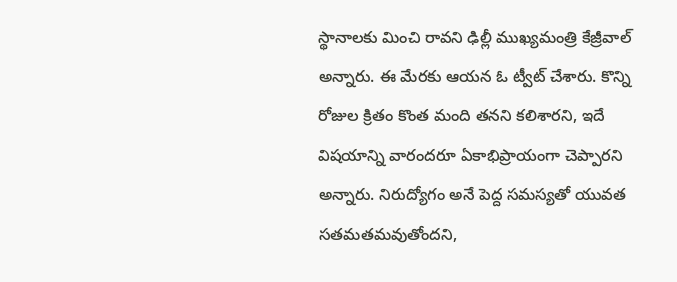స్థానాలకు మించి రావని ఢిల్లీ ముఖ్యమంత్రి కేజ్రీవాల్ అన్నారు. ఈ మేరకు ఆయన ఓ ట్వీట్ చేశారు. కొన్ని రోజుల క్రితం కొంత మంది తనని కలిశారని, ఇదే విషయాన్ని వారందరూ ఏకాభిప్రాయంగా చెప్పారని అన్నారు. నిరుద్యోగం అనే పెద్ద సమస్యతో యువత సతమతమవుతోందని,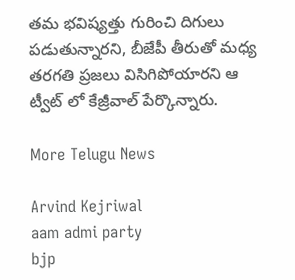తమ భవిష్యత్తు గురించి దిగులు పడుతున్నారని, బీజేపీ తీరుతో మధ్య తరగతి ప్రజలు విసిగిపోయారని ఆ ట్వీట్ లో కేజ్రీవాల్ పేర్కొన్నారు.

More Telugu News

Arvind Kejriwal
aam admi party
bjp